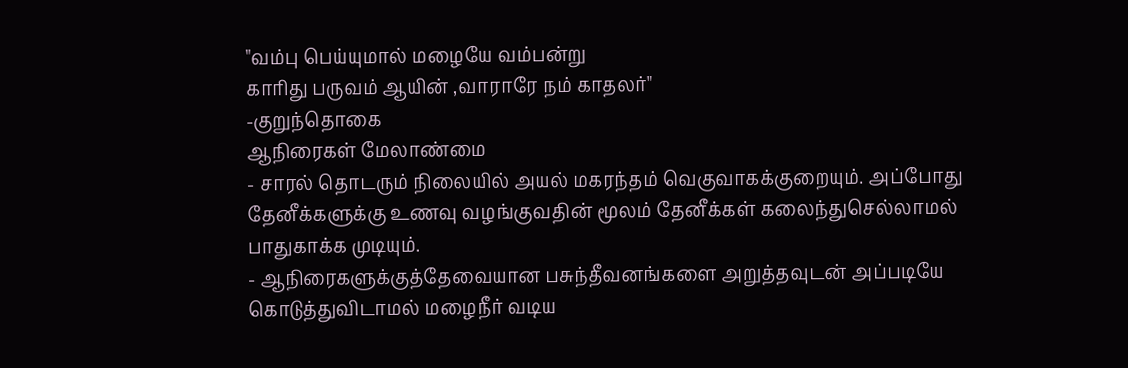"வம்பு பெய்யுமால் மழையே வம்பன்று
காரிது பருவம் ஆயின் ,வாராரே நம் காதலர்"
-குறுந்தொகை
ஆநிரைகள் மேலாண்மை
- சாரல் தொடரும் நிலையில் அயல் மகரந்தம் வெகுவாகக்குறையும். அப்போது தேனீக்களுக்கு உணவு வழங்குவதின் மூலம் தேனீக்கள் கலைந்துசெல்லாமல் பாதுகாக்க முடியும்.
- ஆநிரைகளுக்குத்தேவையான பசுந்தீவனங்களை அறுத்தவுடன் அப்படியே கொடுத்துவிடாமல் மழைநீர் வடிய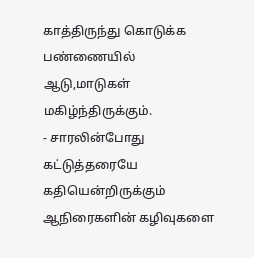காத்திருந்து கொடுக்க பண்ணையில் ஆடு,மாடுகள் மகிழ்ந்திருக்கும்.
- சாரலின்போது கட்டுத்தரையே கதியென்றிருக்கும் ஆநிரைகளின் கழிவுகளை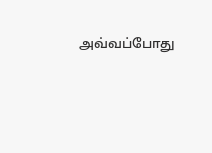அவ்வப்போது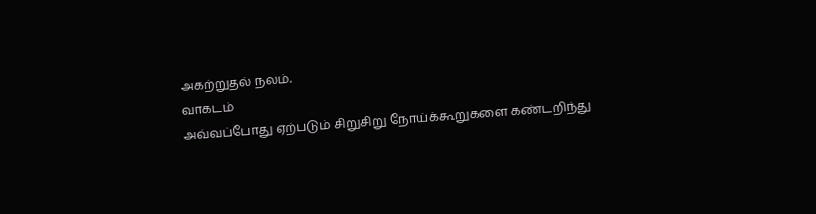அகற்றுதல் நலம்.
வாகடம்
அவ்வப்போது ஏற்படும் சிறுசிறு நோய்க்கூறுகளை கண்டறிந்து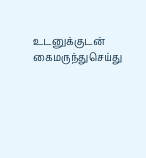உடனுக்குடன் கைமருந்துசெய்து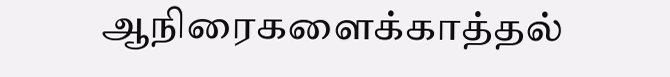ஆநிரைகளைக்காத்தல்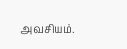அவசியம்.